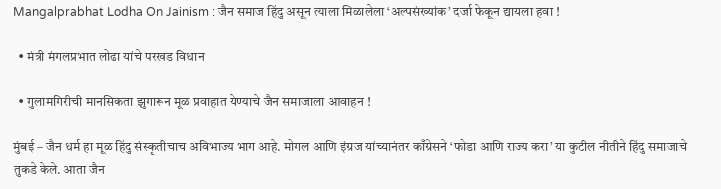Mangalprabhat Lodha On Jainism : जैन समाज हिंदु असून त्याला मिळालेला ‘अल्पसंख्यांक’ दर्जा फेकून द्यायला हवा !

  • मंत्री मंगलप्रभात लोढा यांचे परखड विधान

  • गुलामगिरीची मानसिकता झुगारून मूळ प्रवाहात येण्याचे जैन समाजाला आवाहन !

मुंबई – जैन धर्म हा मूळ हिंदु संस्कृतीचाच अविभाज्य भाग आहे. मोगल आणि इंग्रज यांच्यानंतर काँग्रेसने ‘फोडा आणि राज्य करा’ या कुटील नीतीने हिंदु समाजाचे तुकडे केले. आता जैन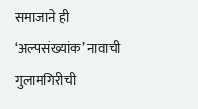समाजाने ही ‘अल्पसंख्यांक’ नावाची गुलामगिरीची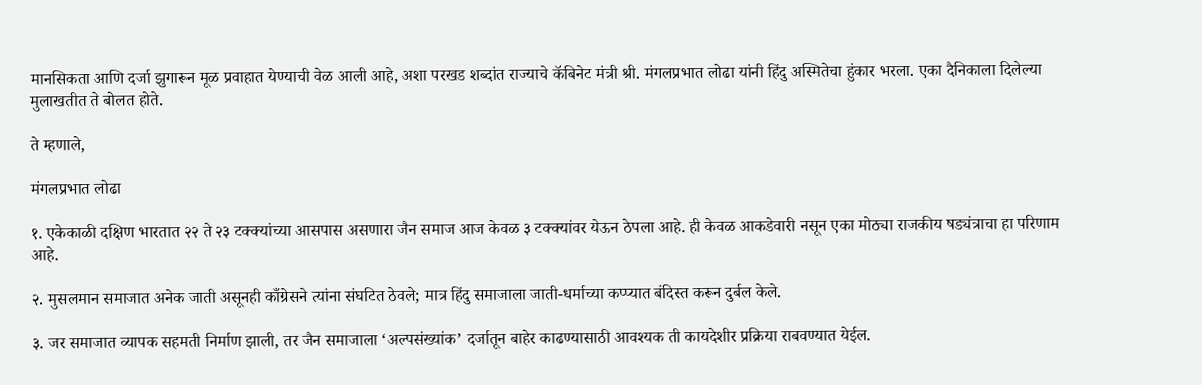मानसिकता आणि दर्जा झुगारून मूळ प्रवाहात येण्याची वेळ आली आहे, अशा परखड शब्दांत राज्याचे कॅबिनेट मंत्री श्री. मंगलप्रभात लोढा यांनी हिंदु अस्मितेचा हुंकार भरला. एका दैनिकाला दिलेल्या मुलाखतीत ते बोलत होते.

ते म्हणाले,

मंगलप्रभात लोढा

१. एकेकाळी दक्षिण भारतात २२ ते २३ टक्क्यांच्या आसपास असणारा जैन समाज आज केवळ ३ टक्क्यांवर येऊन ठेपला आहे. ही केवळ आकडेवारी नसून एका मोठ्या राजकीय षड्यंत्राचा हा परिणाम आहे.

२. मुसलमान समाजात अनेक जाती असूनही काँग्रेसने त्यांना संघटित ठेवले; मात्र हिंदु समाजाला जाती-धर्माच्या कप्प्यात बंदिस्त करून दुर्बल केले.

३. जर समाजात व्यापक सहमती निर्माण झाली, तर जैन समाजाला ‘अल्पसंख्यांक’ दर्जातून बाहेर काढण्यासाठी आवश्यक ती कायदेशीर प्रक्रिया राबवण्यात येईल.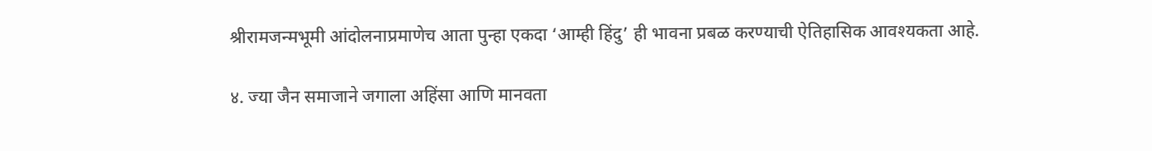श्रीरामजन्मभूमी आंदोलनाप्रमाणेच आता पुन्हा एकदा ‘आम्ही हिंदु’ ही भावना प्रबळ करण्याची ऐतिहासिक आवश्यकता आहे.

४. ज्या जैन समाजाने जगाला अहिंसा आणि मानवता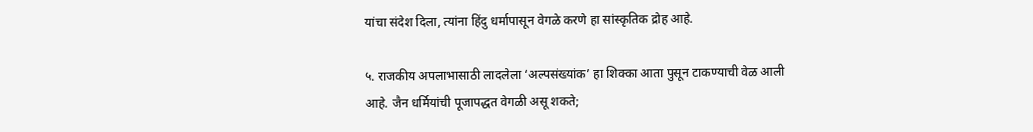यांचा संदेश दिला, त्यांना हिंदु धर्मापासून वेगळे करणे हा सांस्कृतिक द्रोह आहे.

५. राजकीय अपलाभासाठी लादलेला ‘अल्पसंख्यांक’ हा शिक्का आता पुसून टाकण्याची वेळ आली आहे. जैन धर्मियांची पूजापद्धत वेगळी असू शकते;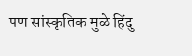पण सांस्कृतिक मुळे हिंदु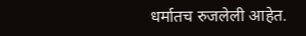धर्मातच रुजलेली आहेत.